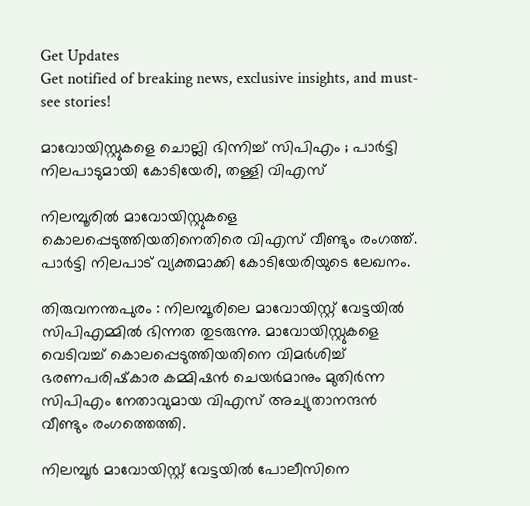Get Updates
Get notified of breaking news, exclusive insights, and must-see stories!

മാവോയിസ്റ്റുകളെ ചൊല്ലി ഭിന്നിച്ച് സിപിഎം ; പാര്‍ട്ടി നിലപാടുമായി കോടിയേരി, തള്ളി വിഎസ്

നിലമ്പൂരില്‍ മാവോയിസ്റ്റുകളെ കൊലപ്പെടുത്തിയതിനെതിരെ വിഎസ് വീണ്ടും രംഗത്ത്. പാര്‍ട്ടി നിലപാട് വ്യക്തമാക്കി കോടിയേരിയുടെ ലേഖനം.

തിരുവനന്തപുരം : നിലമ്പൂരിലെ മാവോയിസ്റ്റ് വേട്ടയില്‍ സിപിഎമ്മില്‍ ഭിന്നത തുടരുന്നു. മാവോയിസ്റ്റുകളെ വെടിവച്ച് കൊലപ്പെടുത്തിയതിനെ വിമര്‍ശിച്ച് ഭരണപരിഷ്‌കാര കമ്മിഷന്‍ ചെയര്‍മാനും മുതിര്‍ന്ന സിപിഎം നേതാവുമായ വിഎസ് അച്യുതാനന്ദന്‍ വീണ്ടും രംഗത്തെത്തി.

നിലമ്പൂര്‍ മാവോയിസ്റ്റ് വേട്ടയില്‍ പോലീസിനെ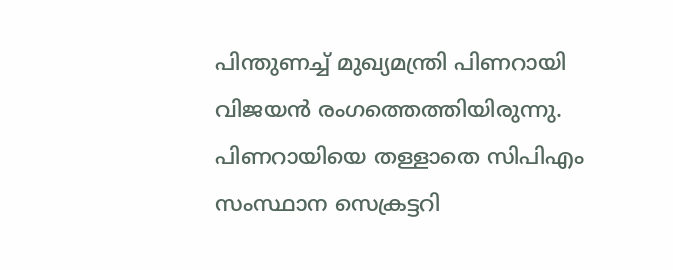പിന്തുണച്ച് മുഖ്യമന്ത്രി പിണറായി വിജയന്‍ രംഗത്തെത്തിയിരുന്നു. പിണറായിയെ തള്ളാതെ സിപിഎം സംസ്ഥാന സെക്രട്ടറി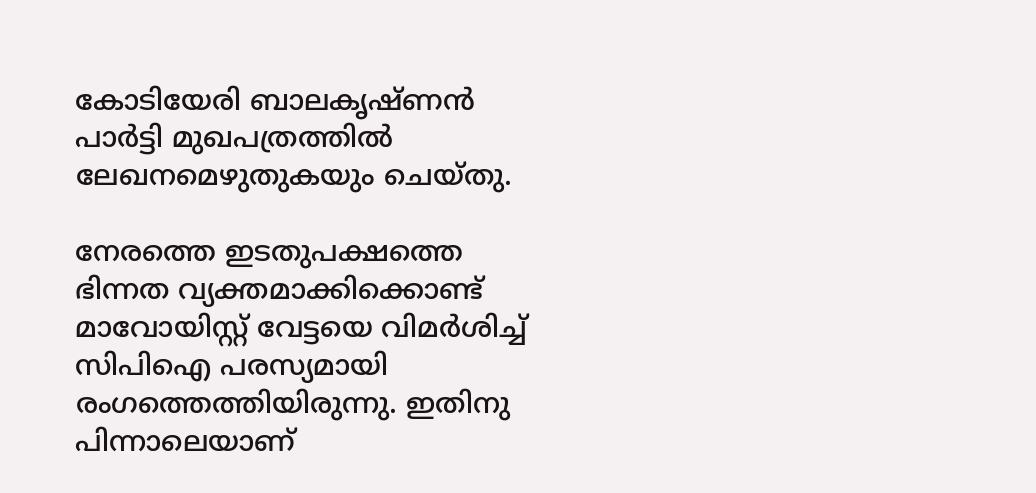കോടിയേരി ബാലകൃഷ്ണന്‍ പാര്‍ട്ടി മുഖപത്രത്തില്‍ ലേഖനമെഴുതുകയും ചെയ്തു.

നേരത്തെ ഇടതുപക്ഷത്തെ ഭിന്നത വ്യക്തമാക്കിക്കൊണ്ട് മാവോയിസ്റ്റ് വേട്ടയെ വിമര്‍ശിച്ച് സിപിഐ പരസ്യമായി രംഗത്തെത്തിയിരുന്നു. ഇതിനു പിന്നാലെയാണ്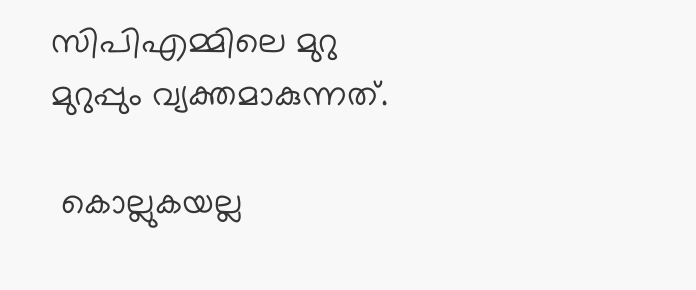സിപിഎമ്മിലെ മുറു മുറുപ്പും വ്യക്തമാകുന്നത്.

 കൊല്ലുകയല്ല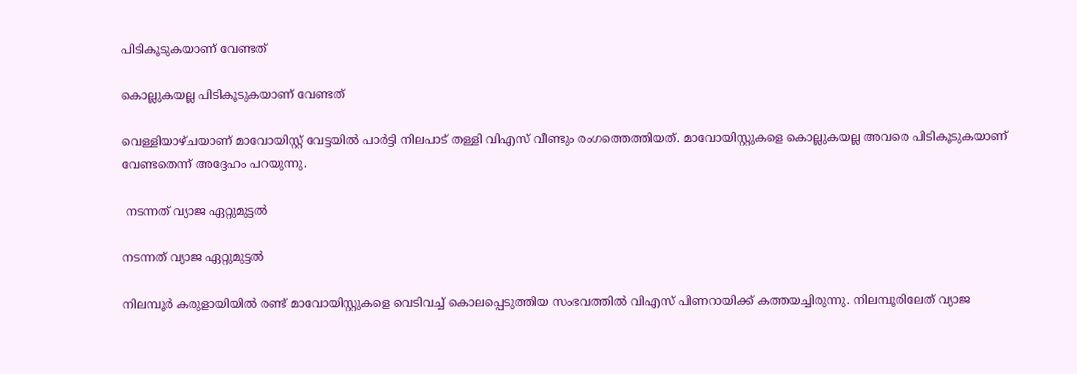പിടികൂടുകയാണ് വേണ്ടത്

കൊല്ലുകയല്ല പിടികൂടുകയാണ് വേണ്ടത്

വെള്ളിയാഴ്ചയാണ് മാവോയിസ്റ്റ് വേട്ടയില്‍ പാര്‍ട്ടി നിലപാട് തള്ളി വിഎസ് വീണ്ടും രംഗത്തെത്തിയത്. മാവോയിസ്റ്റുകളെ കൊല്ലുകയല്ല അവരെ പിടികൂടുകയാണ് വേണ്ടതെന്ന് അദ്ദേഹം പറയുന്നു.

 നടന്നത് വ്യാജ ഏറ്റുമുട്ടല്‍

നടന്നത് വ്യാജ ഏറ്റുമുട്ടല്‍

നിലമ്പൂര്‍ കരുളായിയില്‍ രണ്ട് മാവോയിസ്റ്റുകളെ വെടിവച്ച് കൊലപ്പെടുത്തിയ സംഭവത്തില്‍ വിഎസ് പിണറായിക്ക് കത്തയച്ചിരുന്നു. നിലമ്പൂരിലേത് വ്യാജ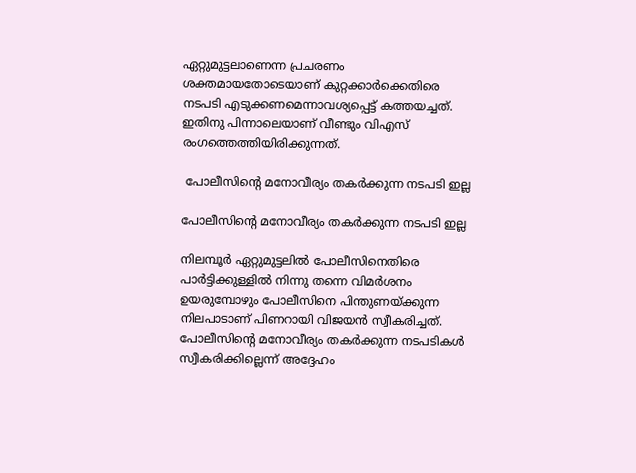ഏറ്റുമുട്ടലാണെന്ന പ്രചരണം ശക്തമായതോടെയാണ് കുറ്റക്കാര്‍ക്കെതിരെ നടപടി എടുക്കണമെന്നാവശ്യപ്പെട്ട് കത്തയച്ചത്. ഇതിനു പിന്നാലെയാണ് വീണ്ടും വിഎസ് രംഗത്തെത്തിയിരിക്കുന്നത്.

 പോലീസിന്റെ മനോവീര്യം തകര്‍ക്കുന്ന നടപടി ഇല്ല

പോലീസിന്റെ മനോവീര്യം തകര്‍ക്കുന്ന നടപടി ഇല്ല

നിലമ്പൂര്‍ ഏറ്റുമുട്ടലില്‍ പോലീസിനെതിരെ പാര്‍ട്ടിക്കുള്ളില്‍ നിന്നു തന്നെ വിമര്‍ശനം ഉയരുമ്പോഴും പോലീസിനെ പിന്തുണയ്ക്കുന്ന നിലപാടാണ് പിണറായി വിജയന്‍ സ്വീകരിച്ചത്. പോലീസിന്റെ മനോവീര്യം തകര്‍ക്കുന്ന നടപടികള്‍ സ്വീകരിക്കില്ലെന്ന് അദ്ദേഹം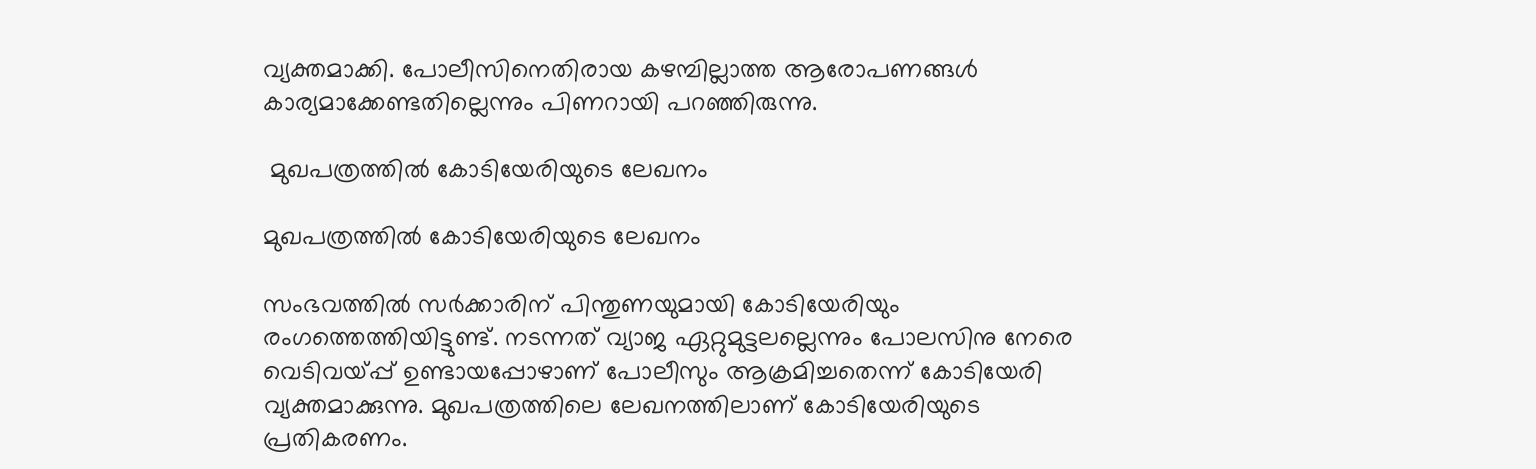വ്യക്തമാക്കി. പോലീസിനെതിരായ കഴമ്പില്ലാത്ത ആരോപണങ്ങള്‍ കാര്യമാക്കേണ്ടതില്ലെന്നും പിണറായി പറഞ്ഞിരുന്നു.

 മുഖപത്രത്തില്‍ കോടിയേരിയുടെ ലേഖനം

മുഖപത്രത്തില്‍ കോടിയേരിയുടെ ലേഖനം

സംഭവത്തില്‍ സര്‍ക്കാരിന് പിന്തുണയുമായി കോടിയേരിയും രംഗത്തെത്തിയിട്ടുണ്ട്. നടന്നത് വ്യാജ ഏറ്റുമുട്ടലല്ലെന്നും പോലസിനു നേരെ വെടിവയ്പ്പ് ഉണ്ടായപ്പോഴാണ് പോലീസും ആക്രമിച്ചതെന്ന് കോടിയേരി വ്യക്തമാക്കുന്നു. മുഖപത്രത്തിലെ ലേഖനത്തിലാണ് കോടിയേരിയുടെ പ്രതികരണം.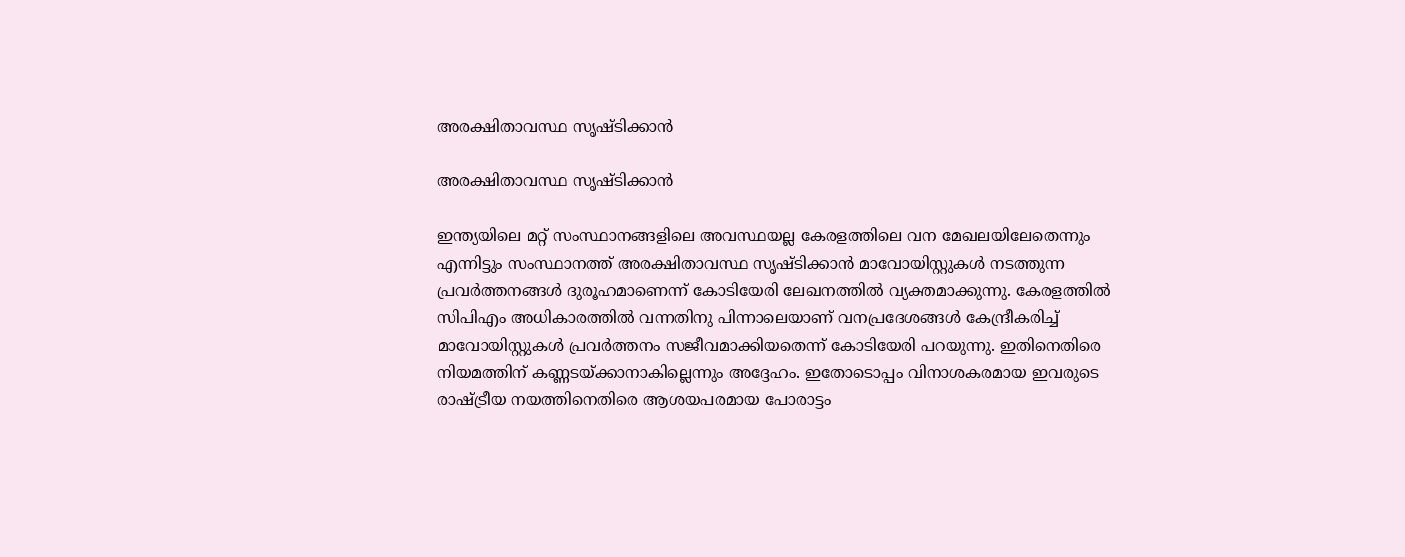അരക്ഷിതാവസ്ഥ സൃഷ്ടിക്കാന്‍

അരക്ഷിതാവസ്ഥ സൃഷ്ടിക്കാന്‍

ഇന്ത്യയിലെ മറ്റ് സംസ്ഥാനങ്ങളിലെ അവസ്ഥയല്ല കേരളത്തിലെ വന മേഖലയിലേതെന്നും എന്നിട്ടും സംസ്ഥാനത്ത് അരക്ഷിതാവസ്ഥ സൃഷ്ടിക്കാന്‍ മാവോയിസ്റ്റുകള്‍ നടത്തുന്ന പ്രവര്‍ത്തനങ്ങള്‍ ദുരൂഹമാണെന്ന് കോടിയേരി ലേഖനത്തില്‍ വ്യക്തമാക്കുന്നു. കേരളത്തില്‍ സിപിഎം അധികാരത്തില്‍ വന്നതിനു പിന്നാലെയാണ് വനപ്രദേശങ്ങള്‍ കേന്ദ്രീകരിച്ച് മാവോയിസ്റ്റുകള്‍ പ്രവര്‍ത്തനം സജീവമാക്കിയതെന്ന് കോടിയേരി പറയുന്നു. ഇതിനെതിരെ നിയമത്തിന് കണ്ണടയ്ക്കാനാകില്ലെന്നും അദ്ദേഹം. ഇതോടൊപ്പം വിനാശകരമായ ഇവരുടെ രാഷ്ട്രീയ നയത്തിനെതിരെ ആശയപരമായ പോരാട്ടം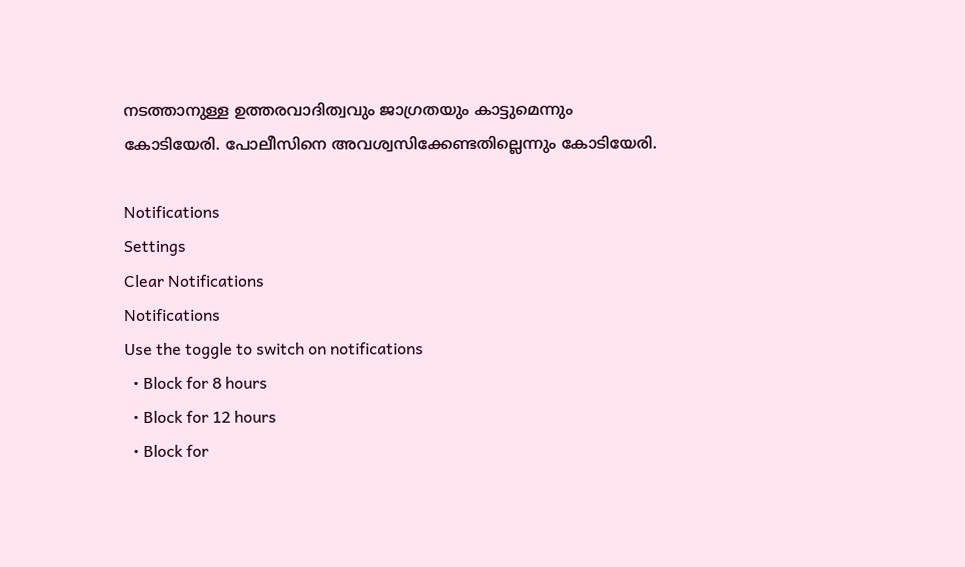നടത്താനുള്ള ഉത്തരവാദിത്വവും ജാഗ്രതയും കാട്ടുമെന്നും കോടിയേരി. പോലീസിനെ അവശ്വസിക്കേണ്ടതില്ലെന്നും കോടിയേരി.

Notifications
Settings
Clear Notifications
Notifications
Use the toggle to switch on notifications
  • Block for 8 hours
  • Block for 12 hours
  • Block for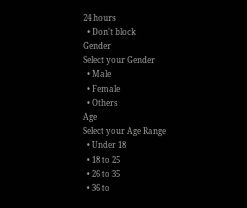24 hours
  • Don't block
Gender
Select your Gender
  • Male
  • Female
  • Others
Age
Select your Age Range
  • Under 18
  • 18 to 25
  • 26 to 35
  • 36 to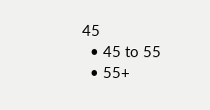45
  • 45 to 55
  • 55+